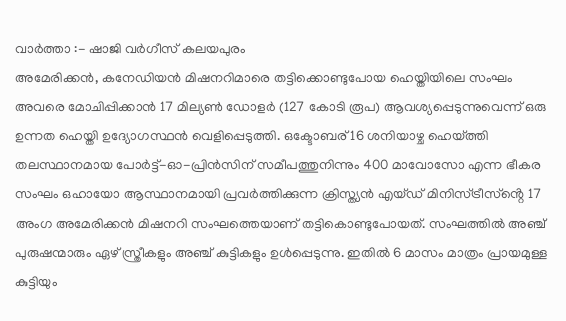വാർത്താ :- ഷാജി വർഗീസ് കലയപുരം
അമേരിക്കൻ, കനേഡിയൻ മിഷനറിമാരെ തട്ടിക്കൊണ്ടുപോയ ഹെയ്തിയിലെ സംഘം അവരെ മോചിപ്പിക്കാൻ 17 മില്യൺ ഡോളർ (127 കോടി രൂപ) ആവശ്യപ്പെടുന്നുവെന്ന് ഒരു ഉന്നത ഹെയ്തി ഉദ്യോഗസ്ഥൻ വെളിപ്പെടുത്തി. ഒക്ടോബര് 16 ശനിയാഴ്ച ഹെയ്ത്തി തലസ്ഥാനമായ പോർട്ട്-ഓ-പ്രിൻസിന് സമീപത്തുനിന്നും 400 മാവോസോ എന്ന ഭീകര സംഘം ഒഹായോ ആസ്ഥാനമായി പ്രവർത്തിക്കുന്ന ക്രിസ്ത്യൻ എയ്ഡ് മിനിസ്ട്രീസ്ൻ്റെ 17 അംഗ അമേരിക്കൻ മിഷനറി സംഘത്തെയാണ് തട്ടികൊണ്ടുപോയത്. സംഘത്തിൽ അഞ്ച് പുരുഷന്മാരും ഏഴ് സ്ത്രീകളും അഞ്ച് കുട്ടികളും ഉൾപ്പെടുന്നു. ഇതിൽ 6 മാസം മാത്രം പ്രായമുള്ള കുട്ടിയും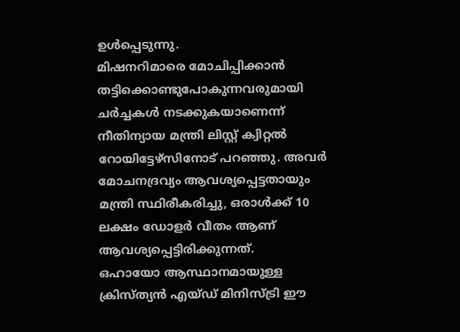ഉൾപ്പെടുന്നു.
മിഷനറിമാരെ മോചിപ്പിക്കാൻ തട്ടിക്കൊണ്ടുപോകുന്നവരുമായി ചർച്ചകൾ നടക്കുകയാണെന്ന് നീതിന്യായ മന്ത്രി ലിസ്റ്റ് ക്വിറ്റൽ റോയിട്ടേഴ്സിനോട് പറഞ്ഞു. അവർ മോചനദ്രവ്യം ആവശ്യപ്പെട്ടതായും മന്ത്രി സ്ഥിരീകരിച്ചു, ഒരാൾക്ക് 10 ലക്ഷം ഡോളർ വീതം ആണ് ആവശ്യപ്പെട്ടിരിക്കുന്നത്.
ഒഹായോ ആസ്ഥാനമായുള്ള ക്രിസ്ത്യൻ എയ്ഡ് മിനിസ്ട്രി ഈ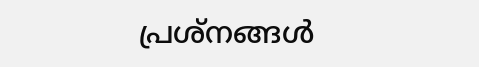പ്രശ്നങ്ങൾ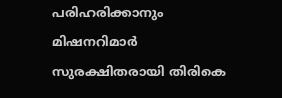പരിഹരിക്കാനും മിഷനറിമാർ സുരക്ഷിതരായി തിരികെ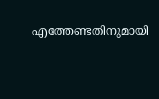എത്തേണ്ടതിനുമായി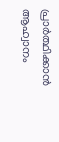പ്രാർത്ഥിക്കാൻ ആഹ്വാനം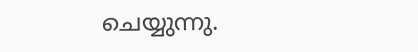ചെയ്യുന്നു.